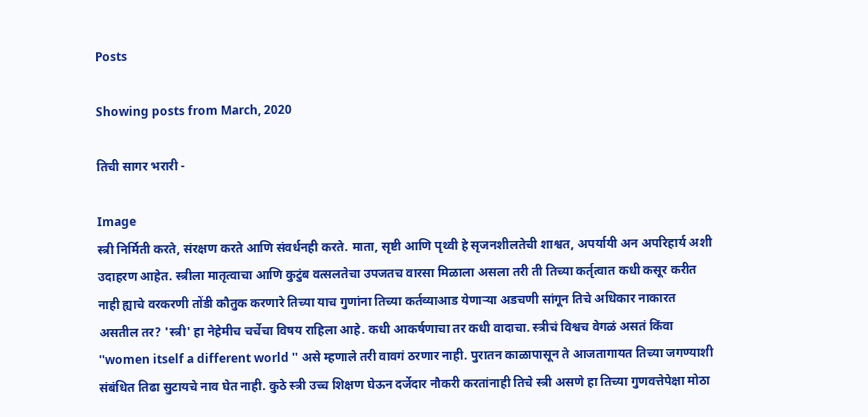Posts

Showing posts from March, 2020

तिची सागर भरारी -

Image
स्त्री निर्मिती करते, संरक्षण करते आणि संवर्धनही करते. माता, सृष्टी आणि पृथ्वी हे सृजनशीलतेची शाश्वत, अपर्यायी अन अपरिहार्य अशी उदाहरण आहेत. स्त्रीला मातृत्वाचा आणि कुटुंब वत्सलतेचा उपजतच वारसा मिळाला असला तरी ती तिच्या कर्तृत्वात कधी कसूर करीत नाही ह्याचे वरकरणी तोंडी कौतुक करणारे तिच्या याच गुणांना तिच्या कर्तव्याआड येणाऱ्या अडचणी सांगून तिचे अधिकार नाकारत असतील तर? 'स्त्री' हा नेहेमीच चर्चेचा विषय राहिला आहे. कधी आकर्षणाचा तर कधी वादाचा. स्त्रीचं विश्वच वेगळं असतं किंवा ''women itself a different world '' असे म्हणाले तरी वावगं ठरणार नाही. पुरातन काळापासून ते आजतागायत तिच्या जगण्याशी संबंधित तिढा सुटायचे नाव घेत नाही. कुठे स्त्री उच्च शिक्षण घेऊन दर्जेदार नौकरी करतांनाही तिचे स्त्री असणे हा तिच्या गुणवत्तेपेक्षा मोठा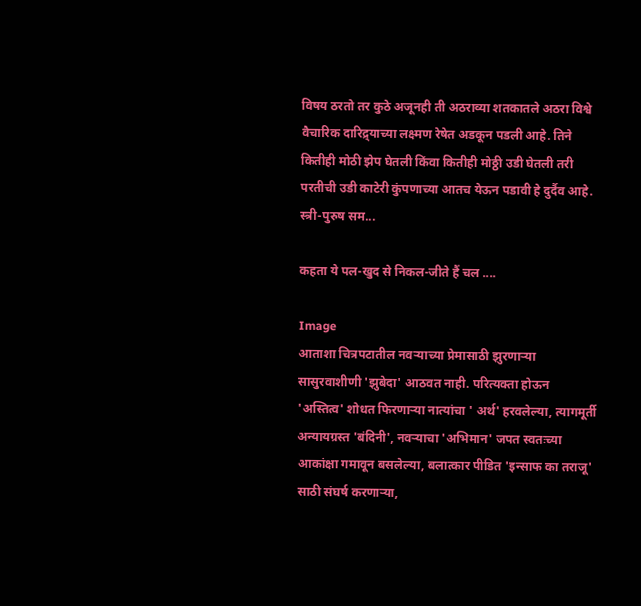विषय ठरतो तर कुठे अजूनही ती अठराव्या शतकातले अठरा विश्वे वैचारिक दारिद्र्याच्या लक्ष्मण रेषेत अडकून पडली आहे. तिने कितीही मोठी झेप घेतली किंवा कितीही मोठ्ठी उडी घेतली तरी परतीची उडी काटेरी कुंपणाच्या आतच येऊन पडावी हे दुर्दैव आहे. स्त्री-पुरुष सम...

कहता ये पल-खुद से निकल-जीते हैं चल ....

Image
आताशा चित्रपटातील नवऱ्याच्या प्रेमासाठी झुरणाऱ्या सासुरवाशीणी 'झुबेदा' आठवत नाही. परित्यक्ता होऊन 'अस्तित्व' शोधत फिरणाऱ्या नात्यांचा ' अर्थ' हरवलेल्या, त्यागमूर्ती अन्यायग्रस्त 'बंदिनी', नवऱ्याचा 'अभिमान' जपत स्वतःच्या आकांक्षा गमावून बसलेल्या, बलात्कार पीडित 'इन्साफ का तराजू' साठी संघर्ष करणाऱ्या,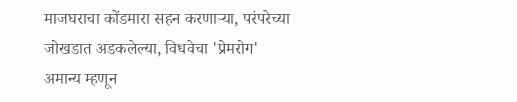माजघराचा कोंडमारा सहन करणाऱ्या, परंपरेच्या जोखडात अडकलेल्या, विधवेचा 'प्रेमरोग' अमान्य म्हणून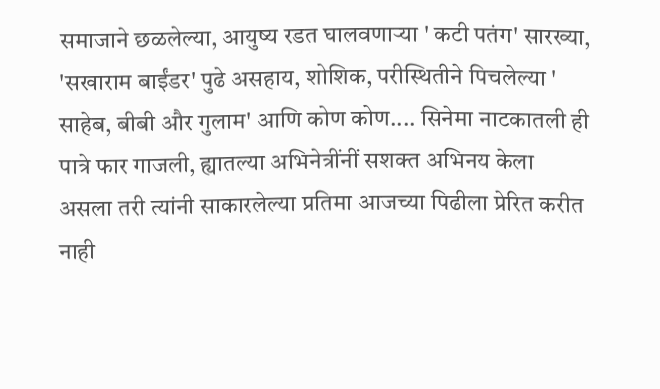समाजाने छळलेल्या, आयुष्य रडत घालवणाऱ्या ' कटी पतंग' सारख्या, 'सखाराम बाईंडर' पुढे असहाय, शोशिक, परीस्थितीने पिचलेल्या ' साहेब, बीबी और गुलाम' आणि कोण कोण.... सिनेमा नाटकातली ही पात्रे फार गाजली, ह्यातल्या अभिनेत्रींनीं सशक्त अभिनय केला असला तरी त्यांनी साकारलेल्या प्रतिमा आजच्या पिढीला प्रेरित करीत नाही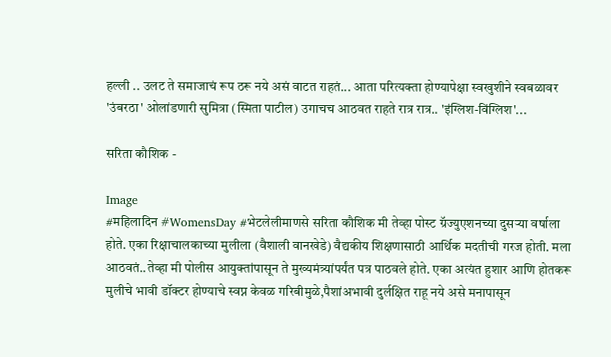हल्ली .. उलट ते समाजाचं रूप ठरू नये असं वाटत राहतं... आता परित्यक्ता होण्यापेक्षा स्वखुशीने स्वबळावर 'उंबरठा' ओलांडणारी सुमित्रा (स्मिता पाटील) उगाचच आठवत राहते रात्र रात्र.. 'इंग्लिश-विंग्लिश'...

सरिता कौशिक -

Image
#महिलादिन #WomensDay #भेटलेलीमाणसे सरिता कौशिक मी तेव्हा पोस्ट ग्रॅज्युएशनच्या दुसऱ्या वर्षाला होते. एका रिक्षाचालकाच्या मुलीला (वैशाली वानखेडे) वैद्यकीय शिक्षणासाठी आर्थिक मदतीची गरज होती. मला आठवतं..तेव्हा मी पोलीस आयुक्तांपासून ते मुख्यमंत्र्यांपर्यंत पत्र पाठवले होते. एका अत्यंत हुशार आणि होतकरू मुलीचे भावी डॉक्टर होण्याचे स्वप्न केवळ गरिबीमुळे,पैशांअभावी दुर्लक्षित राहू नये असे मनापासून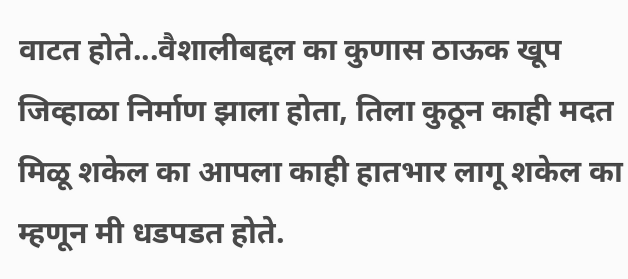वाटत होते...वैशालीबद्दल का कुणास ठाऊक खूप जिव्हाळा निर्माण झाला होता, तिला कुठून काही मदत मिळू शकेल का आपला काही हातभार लागू शकेल का म्हणून मी धडपडत होते.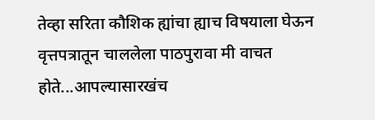तेव्हा सरिता कौशिक ह्यांचा ह्याच विषयाला घेऊन वृत्तपत्रातून चाललेला पाठपुरावा मी वाचत होते...आपल्यासारखंच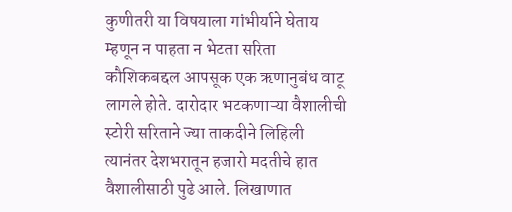कुणीतरी या विषयाला गांभीर्याने घेताय म्हणून न पाहता न भेटता सरिता कौशिकबद्दल आपसूक एक ऋणानुबंध वाटू लागले होते. दारोदार भटकणाऱ्या वैशालीची स्टोरी सरिताने ज्या ताकदीने लिहिली त्यानंतर देशभरातून हजारो मदतीचे हात वैशालीसाठी पुढे आले. लिखाणात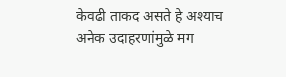केवढी ताकद असते हे अश्याच अनेक उदाहरणांमुळे मग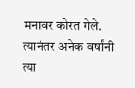मनावर कोरत गेले. त्यानंतर अनेक वर्षांनी त्या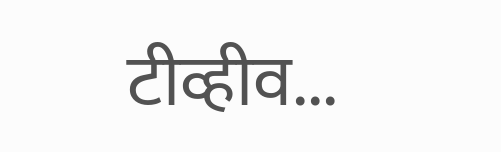टीव्हीव...